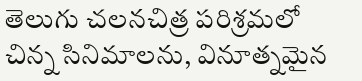తెలుగు చలనచిత్ర పరిశ్రమలో చిన్న సినిమాలను, వినూత్నమైన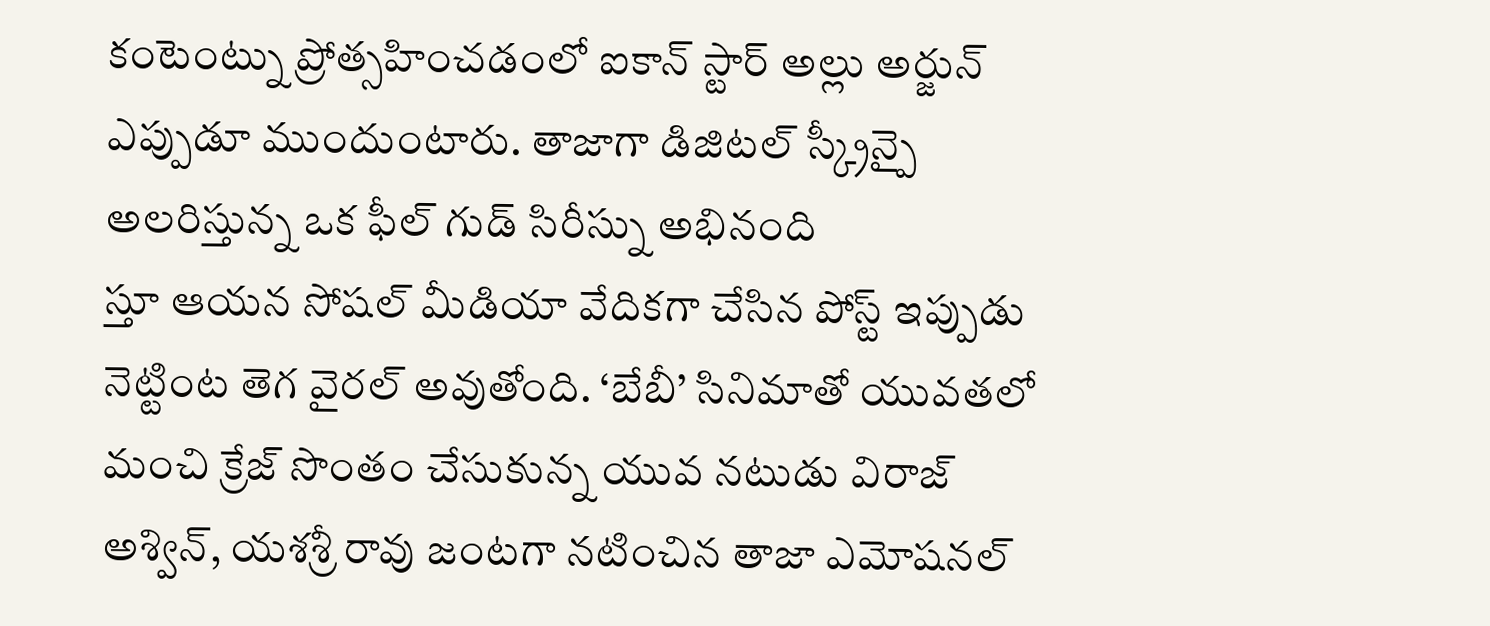కంటెంట్ను ప్రోత్సహించడంలో ఐకాన్ స్టార్ అల్లు అర్జున్ ఎప్పుడూ ముందుంటారు. తాజాగా డిజిటల్ స్క్రీన్పై అలరిస్తున్న ఒక ఫీల్ గుడ్ సిరీస్ను అభినంది
స్తూ ఆయన సోషల్ మీడియా వేదికగా చేసిన పోస్ట్ ఇప్పుడు నెట్టింట తెగ వైరల్ అవుతోంది. ‘బేబీ’ సినిమాతో యువతలో మంచి క్రేజ్ సొంతం చేసుకున్న యువ నటుడు విరాజ్ అశ్విన్, యశశ్రీ రావు జంటగా నటించిన తాజా ఎమోషనల్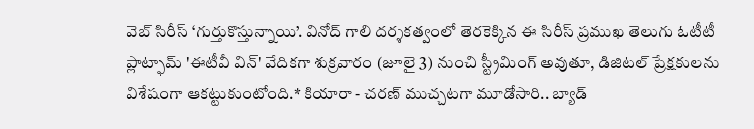వెబ్ సిరీస్ ‘గుర్తుకొస్తున్నాయి’. వినోద్ గాలి దర్శకత్వంలో తెరకెక్కిన ఈ సిరీస్ ప్రముఖ తెలుగు ఓటీటీ ప్లాట్ఫామ్ 'ఈటీవీ విన్' వేదికగా శుక్రవారం (జూలై 3) నుంచి స్ట్రీమింగ్ అవుతూ, డిజిటల్ ప్రేక్షకులను విశేషంగా ఆకట్టుకుంటోంది.* కియారా - చరణ్ ముచ్చటగా మూడోసారి.. బ్యాడ్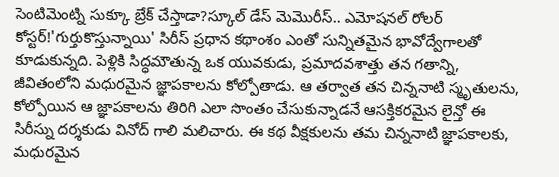సెంటిమెంట్ని సుక్కూ బ్రేక్ చేస్తాడా?స్కూల్ డేస్ మెమొరీస్.. ఎమోషనల్ రోలర్ కోస్టర్!'గుర్తుకొస్తున్నాయి' సిరీస్ ప్రధాన కథాంశం ఎంతో సున్నితమైన భావోద్వేగాలతో కూడుకున్నది. పెళ్లికి సిద్ధమౌతున్న ఒక యువకుడు, ప్రమాదవశాత్తు తన గతాన్ని, జీవితంలోని మధురమైన జ్ఞాపకాలను కోల్పోతాడు. ఆ తర్వాత తన చిన్ననాటి స్మృతులను, కోల్పోయిన ఆ జ్ఞాపకాలను తిరిగి ఎలా సొంతం చేసుకున్నాడనే ఆసక్తికరమైన లైన్తో ఈ సిరీస్ను దర్శకుడు వినోద్ గాలి మలిచారు. ఈ కథ వీక్షకులను తమ చిన్ననాటి జ్ఞాపకాలకు, మధురమైన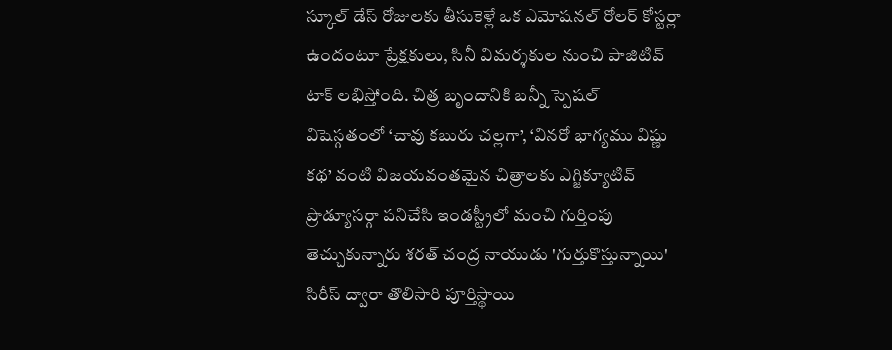స్కూల్ డేస్ రోజులకు తీసుకెళ్లే ఒక ఎమోషనల్ రోలర్ కోస్టర్లా ఉందంటూ ప్రేక్షకులు, సినీ విమర్శకుల నుంచి పాజిటివ్ టాక్ లభిస్తోంది. చిత్ర బృందానికి బన్నీ స్పెషల్ విషెస్గతంలో ‘చావు కబురు చల్లగా’, ‘వినరో భాగ్యము విష్ణు కథ’ వంటి విజయవంతమైన చిత్రాలకు ఎగ్జిక్యూటివ్ ప్రొడ్యూసర్గా పనిచేసి ఇండస్ట్రీలో మంచి గుర్తింపు తెచ్చుకున్నారు శరత్ చంద్ర నాయుడు 'గుర్తుకొస్తున్నాయి' సిరీస్ ద్వారా తొలిసారి పూర్తిస్థాయి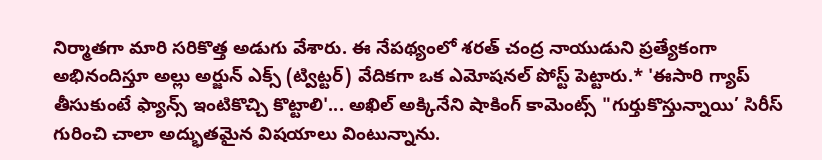నిర్మాతగా మారి సరికొత్త అడుగు వేశారు. ఈ నేపథ్యంలో శరత్ చంద్ర నాయుడుని ప్రత్యేకంగా అభినందిస్తూ అల్లు అర్జున్ ఎక్స్ (ట్విట్టర్) వేదికగా ఒక ఎమోషనల్ పోస్ట్ పెట్టారు.* 'ఈసారి గ్యాప్ తీసుకుంటే ఫ్యాన్స్ ఇంటికొచ్చి కొట్టాలి'... అఖిల్ అక్కినేని షాకింగ్ కామెంట్స్ "గుర్తుకొస్తున్నాయి’ సిరీస్ గురించి చాలా అద్భుతమైన విషయాలు వింటున్నాను.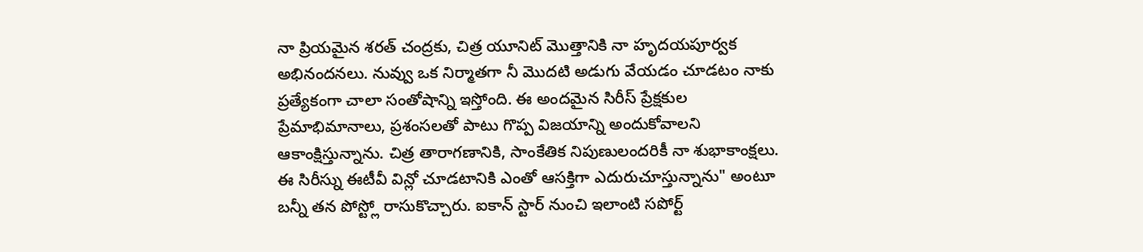నా ప్రియమైన శరత్ చంద్రకు, చిత్ర యూనిట్ మొత్తానికి నా హృదయపూర్వక అభినందనలు. నువ్వు ఒక నిర్మాతగా నీ మొదటి అడుగు వేయడం చూడటం నాకు ప్రత్యేకంగా చాలా సంతోషాన్ని ఇస్తోంది. ఈ అందమైన సిరీస్ ప్రేక్షకుల ప్రేమాభిమానాలు, ప్రశంసలతో పాటు గొప్ప విజయాన్ని అందుకోవాలని ఆకాంక్షిస్తున్నాను. చిత్ర తారాగణానికి, సాంకేతిక నిపుణులందరికీ నా శుభాకాంక్షలు. ఈ సిరీస్ను ఈటీవీ విన్లో చూడటానికి ఎంతో ఆసక్తిగా ఎదురుచూస్తున్నాను" అంటూ బన్నీ తన పోస్ట్లో రాసుకొచ్చారు. ఐకాన్ స్టార్ నుంచి ఇలాంటి సపోర్ట్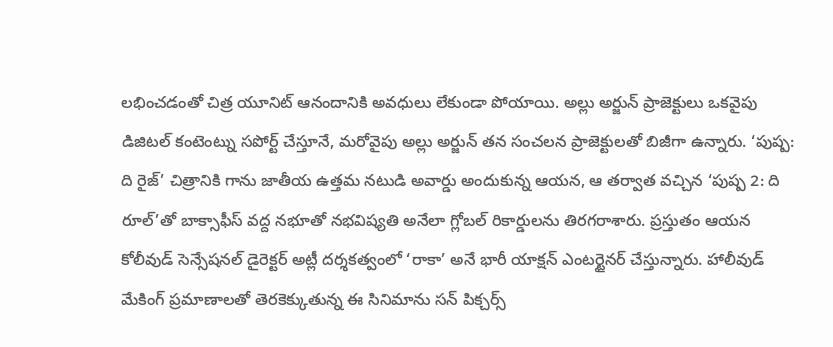లభించడంతో చిత్ర యూనిట్ ఆనందానికి అవధులు లేకుండా పోయాయి. అల్లు అర్జున్ ప్రాజెక్టులు ఒకవైపు డిజిటల్ కంటెంట్ను సపోర్ట్ చేస్తూనే, మరోవైపు అల్లు అర్జున్ తన సంచలన ప్రాజెక్టులతో బిజీగా ఉన్నారు. ‘పుష్ప: ది రైజ్’ చిత్రానికి గాను జాతీయ ఉత్తమ నటుడి అవార్డు అందుకున్న ఆయన, ఆ తర్వాత వచ్చిన ‘పుష్ప 2: ది రూల్’తో బాక్సాఫీస్ వద్ద నభూతో నభవిష్యతి అనేలా గ్లోబల్ రికార్డులను తిరగరాశారు. ప్రస్తుతం ఆయన కోలీవుడ్ సెన్సేషనల్ డైరెక్టర్ అట్లీ దర్శకత్వంలో ‘రాకా’ అనే భారీ యాక్షన్ ఎంటర్టైనర్ చేస్తున్నారు. హాలీవుడ్ మేకింగ్ ప్రమాణాలతో తెరకెక్కుతున్న ఈ సినిమాను సన్ పిక్చర్స్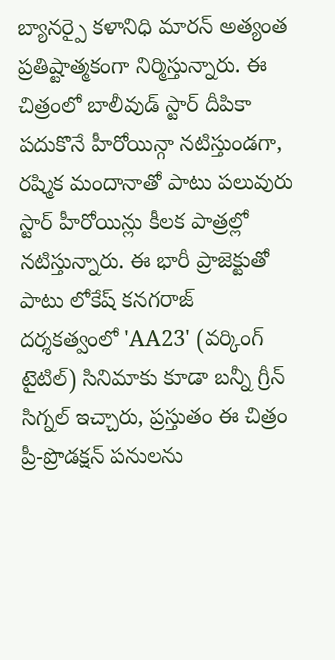బ్యానర్పై కళానిధి మారన్ అత్యంత ప్రతిష్టాత్మకంగా నిర్మిస్తున్నారు. ఈ చిత్రంలో బాలీవుడ్ స్టార్ దీపికా పదుకొనే హీరోయిన్గా నటిస్తుండగా, రష్మిక మందానాతో పాటు పలువురు స్టార్ హీరోయిన్లు కీలక పాత్రల్లో నటిస్తున్నారు. ఈ భారీ ప్రాజెక్టుతో పాటు లోకేష్ కనగరాజ్ దర్శకత్వంలో 'AA23' (వర్కింగ్ టైటిల్) సినిమాకు కూడా బన్నీ గ్రీన్ సిగ్నల్ ఇచ్చారు, ప్రస్తుతం ఈ చిత్రం ప్రీ-ప్రొడక్షన్ పనులను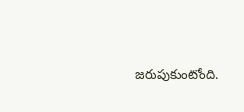జరుపుకుంటోంది.